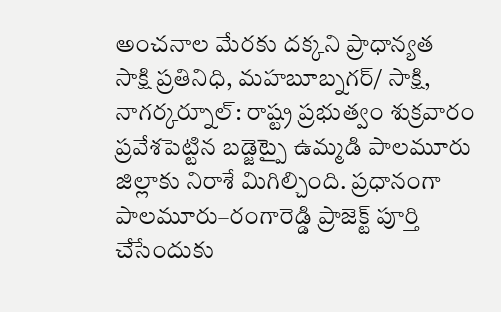అంచనాల మేరకు దక్కని ప్రాధాన్యత
సాక్షి ప్రతినిధి, మహబూబ్నగర్/ సాక్షి, నాగర్కర్నూల్: రాష్ట్ర ప్రభుత్వం శుక్రవారం ప్రవేశపెట్టిన బడ్జెట్పై ఉమ్మడి పాలమూరు జిల్లాకు నిరాశే మిగిల్చింది. ప్రధానంగా పాలమూరు–రంగారెడ్డి ప్రాజెక్ట్ పూర్తి చేసేందుకు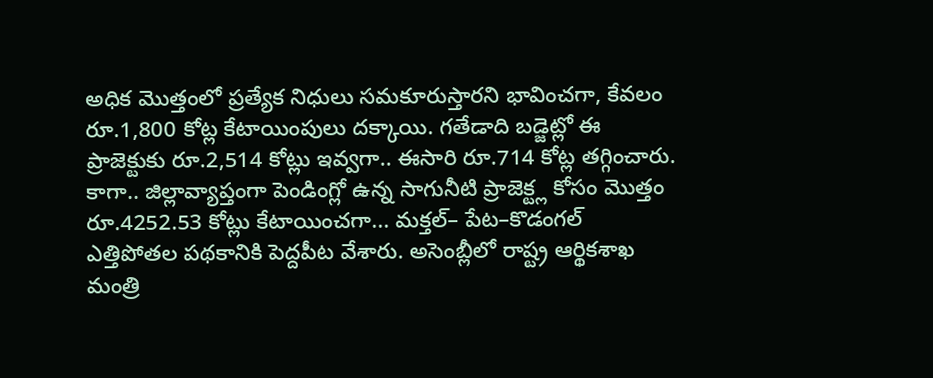అధిక మొత్తంలో ప్రత్యేక నిధులు సమకూరుస్తారని భావించగా, కేవలం రూ.1,800 కోట్ల కేటాయింపులు దక్కాయి. గతేడాది బడ్జెట్లో ఈ ప్రాజెక్టుకు రూ.2,514 కోట్లు ఇవ్వగా.. ఈసారి రూ.714 కోట్ల తగ్గించారు. కాగా.. జిల్లావ్యాప్తంగా పెండింగ్లో ఉన్న సాగునీటి ప్రాజెక్ట్ల కోసం మొత్తం రూ.4252.53 కోట్లు కేటాయించగా... మక్తల్– పేట–కొడంగల్ ఎత్తిపోతల పథకానికి పెద్దపీట వేశారు. అసెంబ్లీలో రాష్ట్ర ఆర్థికశాఖ మంత్రి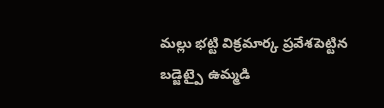మల్లు భట్టి విక్రమార్క ప్రవేశపెట్టిన బడ్జెట్పై ఉమ్మడి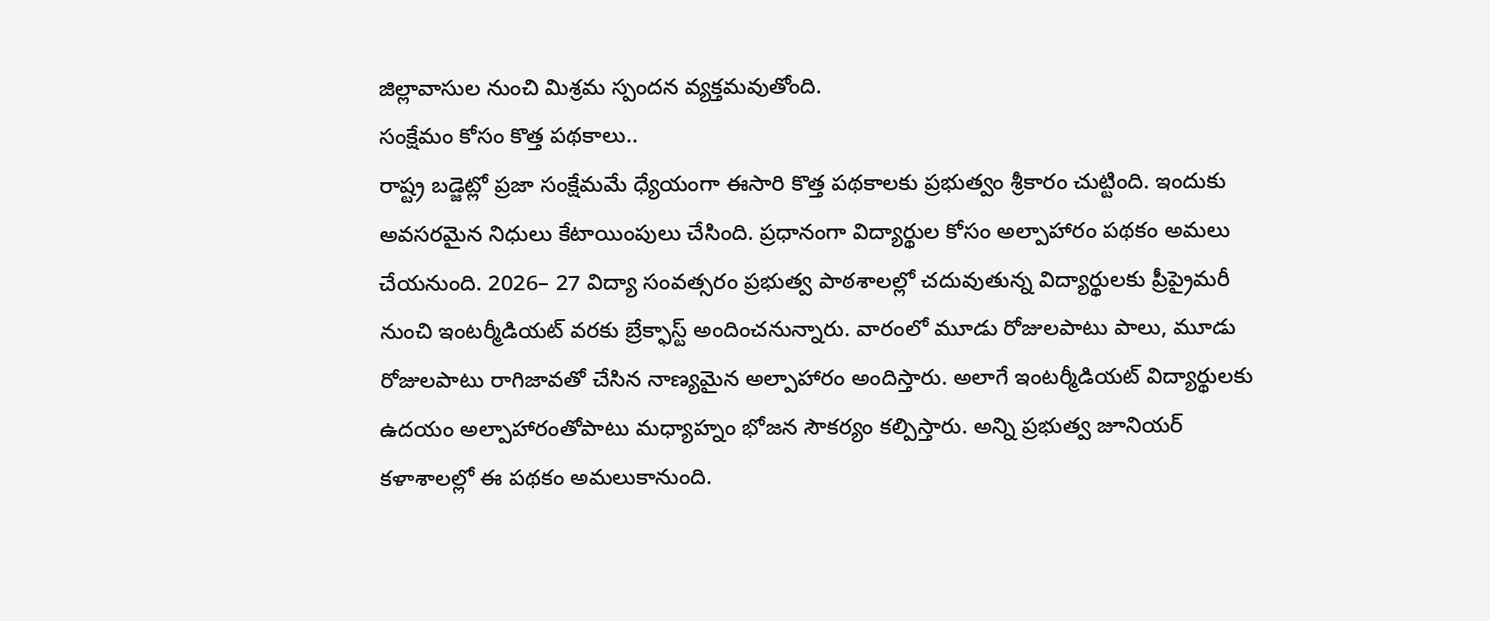జిల్లావాసుల నుంచి మిశ్రమ స్పందన వ్యక్తమవుతోంది.
సంక్షేమం కోసం కొత్త పథకాలు..
రాష్ట్ర బడ్జెట్లో ప్రజా సంక్షేమమే ధ్యేయంగా ఈసారి కొత్త పథకాలకు ప్రభుత్వం శ్రీకారం చుట్టింది. ఇందుకు అవసరమైన నిధులు కేటాయింపులు చేసింది. ప్రధానంగా విద్యార్థుల కోసం అల్పాహారం పథకం అమలు చేయనుంది. 2026– 27 విద్యా సంవత్సరం ప్రభుత్వ పాఠశాలల్లో చదువుతున్న విద్యార్థులకు ప్రీప్రైమరీ నుంచి ఇంటర్మీడియట్ వరకు బ్రేక్ఫాస్ట్ అందించనున్నారు. వారంలో మూడు రోజులపాటు పాలు, మూడు రోజులపాటు రాగిజావతో చేసిన నాణ్యమైన అల్పాహారం అందిస్తారు. అలాగే ఇంటర్మీడియట్ విద్యార్థులకు ఉదయం అల్పాహారంతోపాటు మధ్యాహ్నం భోజన సౌకర్యం కల్పిస్తారు. అన్ని ప్రభుత్వ జూనియర్ కళాశాలల్లో ఈ పథకం అమలుకానుంది.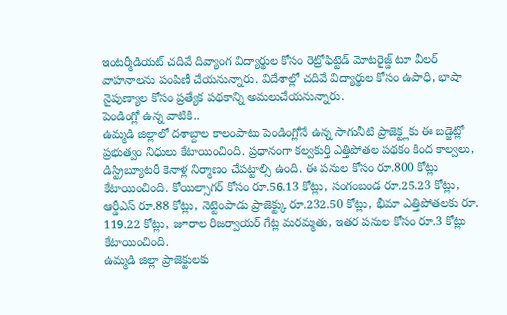ఇంటర్మీడియట్ చదివే దివ్యాంగ విద్యార్థుల కోసం రెట్రోఫిట్టెడ్ మోటరైజ్డ్ టూ వీలర్ వాహనాలను పంపిణీ చేయనున్నారు. విదేశాల్లో చదివే విద్యార్థుల కోసం ఉపాధి, భాషా నైపుణ్యాల కోసం ప్రత్యేక పథకాన్ని అమలుచేయనున్నారు.
పెండింగ్లో ఉన్న వాటికి..
ఉమ్మడి జిల్లాలో దశాబ్దాల కాలంపాటు పెండింగ్లోనే ఉన్న సాగునీటి ప్రాజెక్ట్లకు ఈ బడ్జెట్లో ప్రభుత్వం నిధులు కేటాయించింది. ప్రధానంగా కల్వకుర్తి ఎత్తిపోతల పథకం కింద కాల్వలు, డిస్ట్రిబ్యూటరీ కెనాళ్ల నిర్మాణం చేపట్టాల్సి ఉంది. ఈ పనుల కోసం రూ.800 కోట్లు కేటాయించింది. కోయిల్సాగర్ కోసం రూ.56.13 కోట్లు, సంగంబండ రూ.25.23 కోట్లు, ఆర్డీఎస్ రూ.88 కోట్లు, నెట్టెంపాడు ప్రాజెక్ట్కు రూ.232.50 కోట్లు, భీమా ఎత్తిపోతలకు రూ. 119.22 కోట్లు, జూరాల రిజర్వాయర్ గేట్ల మరమ్మతు, ఇతర పనుల కోసం రూ.3 కోట్లు కేటాయించింది.
ఉమ్మడి జిల్లా ప్రాజెక్టులకు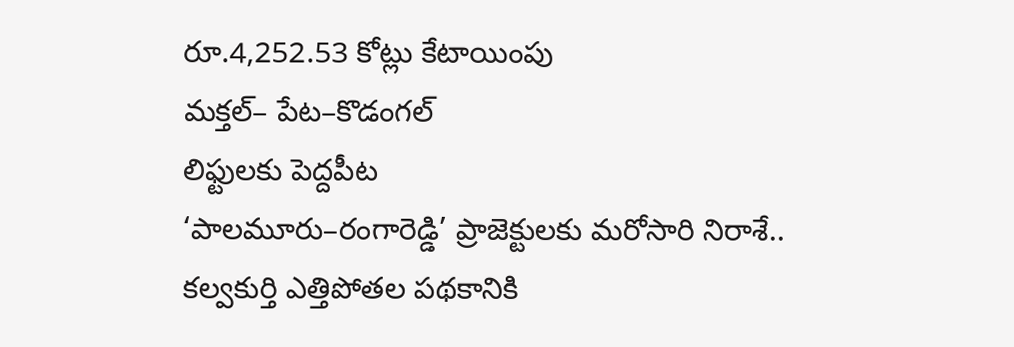రూ.4,252.53 కోట్లు కేటాయింపు
మక్తల్– పేట–కొడంగల్
లిఫ్టులకు పెద్దపీట
‘పాలమూరు–రంగారెడ్డి’ ప్రాజెక్టులకు మరోసారి నిరాశే..
కల్వకుర్తి ఎత్తిపోతల పథకానికి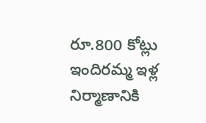రూ.800 కోట్లు
ఇందిరమ్మ ఇళ్ల
నిర్మాణానికి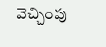వెచ్చింపు